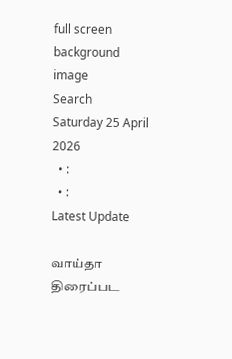full screen background image
Search
Saturday 25 April 2026
  • :
  • :
Latest Update

வாய்தா திரைப்பட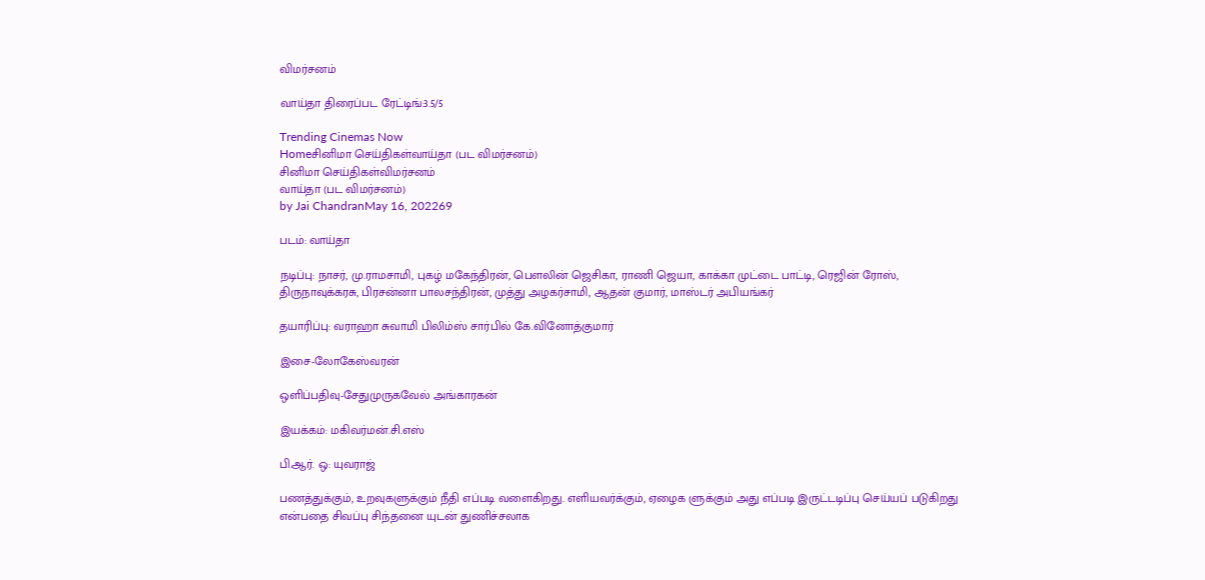விமர்சனம்

வாய்தா திரைப்பட ரேட்டிங்:3.5/5

Trending Cinemas Now
Homeசினிமா செய்திகள்வாய்தா (பட விமர்சனம்)
சினிமா செய்திகள்விமர்சனம்
வாய்தா (பட விமர்சனம்)
by Jai ChandranMay 16, 202269

படம்: வாய்தா

நடிப்பு: நாசர், மு.ராமசாமி, புகழ் மகேந்திரன், பௌலின் ஜெசிகா, ராணி ஜெயா, காக்கா முட்டை பாட்டி, ரெஜின் ரோஸ், திருநாவுக்கரசு, பிரசன்னா பாலசந்திரன், முத்து அழகர்சாமி, ஆதன் குமார், மாஸ்டர் அபியங்கர்

தயாரிப்பு: வராஹா சுவாமி பிலிம்ஸ் சார்பில் கே.வினோத்குமார்

இசை-லோகேஸ்வரன்

ஒளிப்பதிவு-சேதுமுருகவேல் அங்காரகன்

இயக்கம்: மகிவர்மன்.சி.எஸ்

பி.ஆர். ஒ: யுவராஜ்

பணத்துக்கும், உறவுகளுக்கும் நீதி எப்படி வளைகிறது. எளியவர்க்கும், ஏழைக ளுக்கும் அது எப்படி இருட்டடிப்பு செய்யப் படுகிறது என்பதை சிவப்பு சிந்தனை யுடன் துணிச்சலாக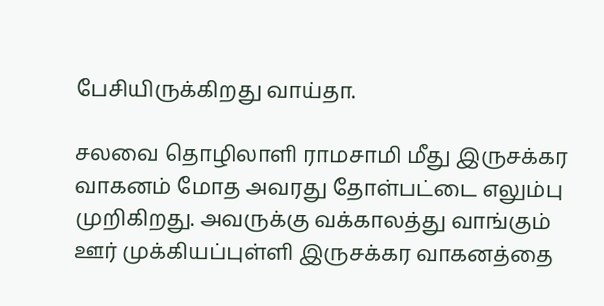பேசியிருக்கிறது வாய்தா.

சலவை தொழிலாளி ராமசாமி மீது இருசக்கர வாகனம் மோத அவரது தோள்பட்டை எலும்பு முறிகிறது. அவருக்கு வக்காலத்து வாங்கும் ஊர் முக்கியப்புள்ளி இருசக்கர வாகனத்தை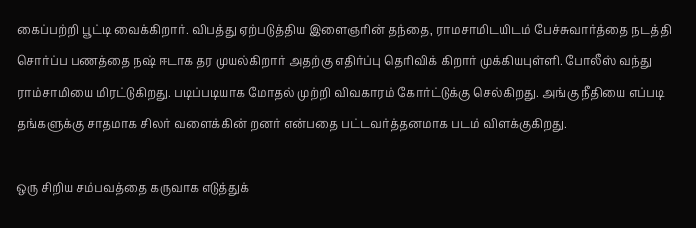கைப்பற்றி பூட்டி வைக்கிறார். விபத்து ஏற்படுத்திய இளைஞரின் தந்தை, ராமசாமிடயிடம் பேச்சுவார்த்தை நடத்தி சொர்ப்ப பணத்தை நஷ் ஈடாக தர முயல்கிறார் அதற்கு எதிர்ப்பு தெரிவிக் கிறார் முக்கியபுள்ளி. போலீஸ் வந்து ராம்சாமியை மிரட்டுகிறது. படிப்படியாக மோதல் முற்றி விவகாரம் கோர்ட்டுக்கு செல்கிறது. அங்கு நீதியை எப்படி தங்களுக்கு சாதமாக சிலர் வளைக்கின் றனர் என்பதை பட்டவர்த்தனமாக படம் விளக்குகிறது.

ஒரு சிறிய சம்பவத்தை கருவாக எடுத்துக்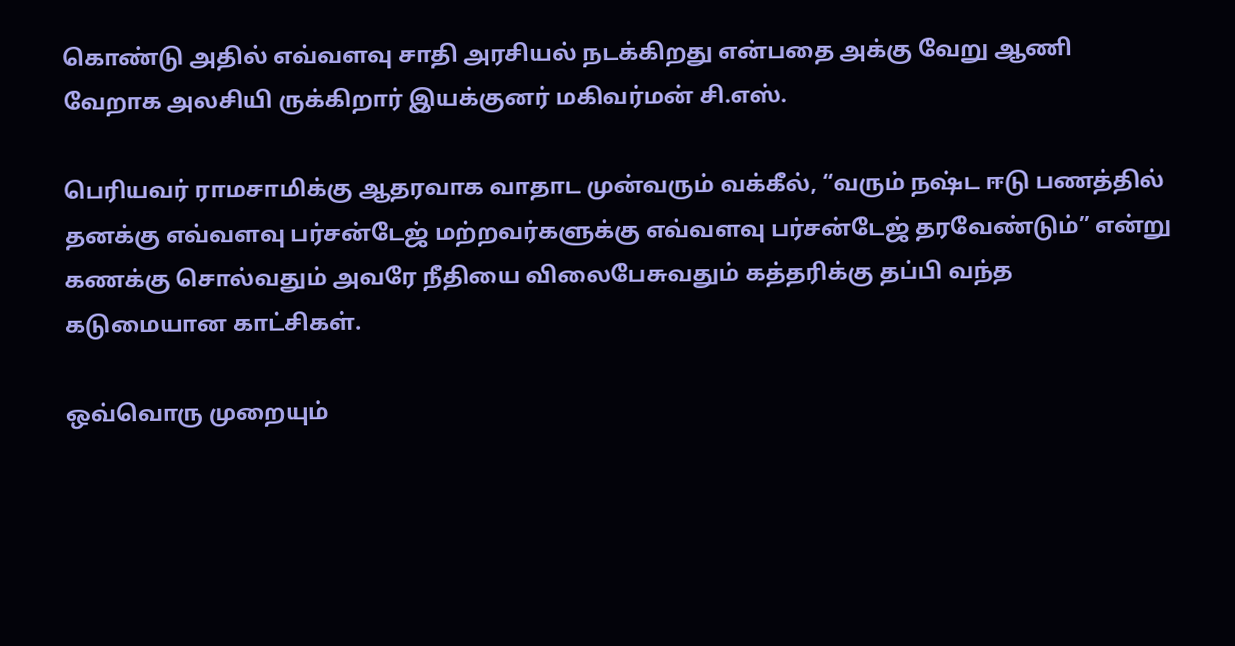கொண்டு அதில் எவ்வளவு சாதி அரசியல் நடக்கிறது என்பதை அக்கு வேறு ஆணி வேறாக அலசியி ருக்கிறார் இயக்குனர் மகிவர்மன் சி.எஸ்.

பெரியவர் ராமசாமிக்கு ஆதரவாக வாதாட முன்வரும் வக்கீல், “வரும் நஷ்ட ஈடு பணத்தில் தனக்கு எவ்வளவு பர்சன்டேஜ் மற்றவர்களுக்கு எவ்வளவு பர்சன்டேஜ் தரவேண்டும்” என்று கணக்கு சொல்வதும் அவரே நீதியை விலைபேசுவதும் கத்தரிக்கு தப்பி வந்த கடுமையான காட்சிகள்.

ஒவ்வொரு முறையும்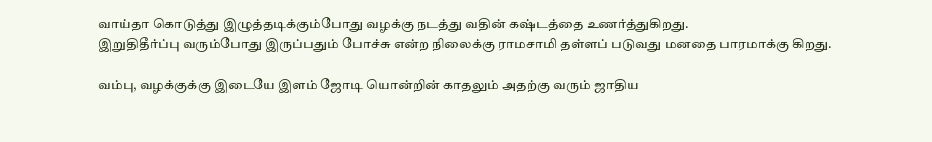வாய்தா கொடுத்து இழுத்தடிக்கும்போது வழக்கு நடத்து வதின் கஷ்டத்தை உணர்த்துகிறது.
இறுதிதீர்ப்பு வரும்போது இருப்பதும் போச்சு என்ற நிலைக்கு ராமசாமி தள்ளப் படுவது மனதை பாரமாக்கு கிறது.

வம்பு, வழக்குக்கு இடையே இளம் ஜோடி யொன்றின் காதலும் அதற்கு வரும் ஜாதிய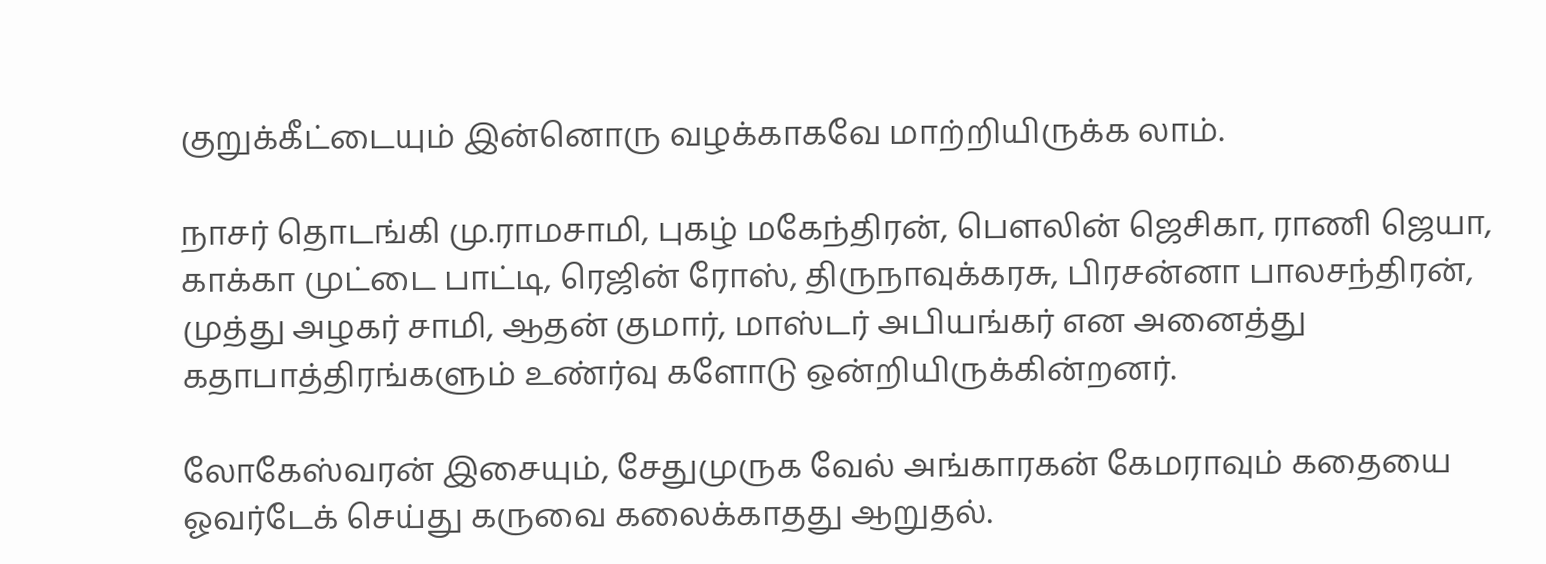குறுக்கீட்டையும் இன்னொரு வழக்காகவே மாற்றியிருக்க லாம்.

நாசர் தொடங்கி மு.ராமசாமி, புகழ் மகேந்திரன், பௌலின் ஜெசிகா, ராணி ஜெயா, காக்கா முட்டை பாட்டி, ரெஜின் ரோஸ், திருநாவுக்கரசு, பிரசன்னா பாலசந்திரன், முத்து அழகர் சாமி, ஆதன் குமார், மாஸ்டர் அபியங்கர் என அனைத்து கதாபாத்திரங்களும் உண்ர்வு களோடு ஒன்றியிருக்கின்றனர்.

லோகேஸ்வரன் இசையும், சேதுமுருக வேல் அங்காரகன் கேமராவும் கதையை ஓவர்டேக் செய்து கருவை கலைக்காதது ஆறுதல்.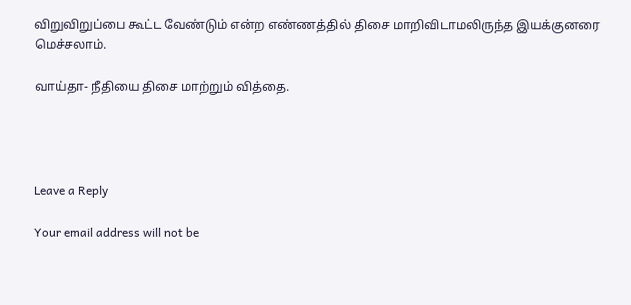விறுவிறுப்பை கூட்ட வேண்டும் என்ற எண்ணத்தில் திசை மாறிவிடாமலிருந்த இயக்குனரை மெச்சலாம்.

வாய்தா- நீதியை திசை மாற்றும் வித்தை.




Leave a Reply

Your email address will not be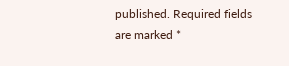published. Required fields are marked *